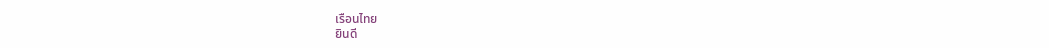เรือนไทย
ยินดี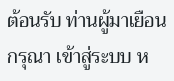ต้อนรับ ท่านผู้มาเยือน
กรุณา เข้าสู่ระบบ ห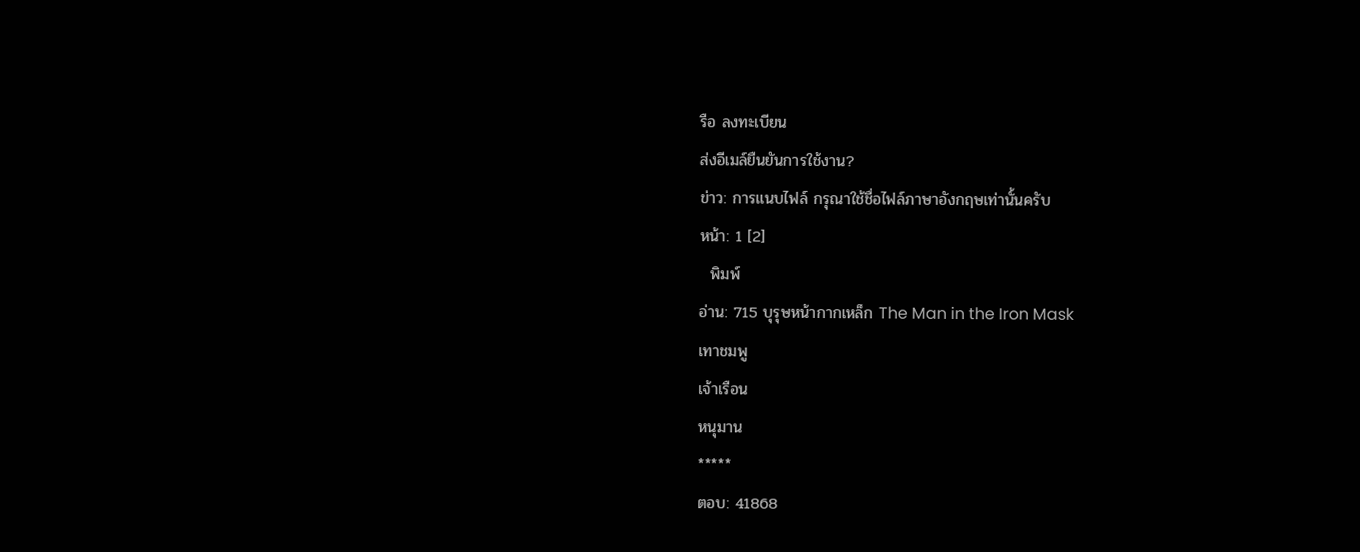รือ ลงทะเบียน
ส่งอีเมล์ยืนยันการใช้งาน?
ข่าว: การแนบไฟล์ กรุณาใช้ชื่อไฟล์ภาษาอังกฤษเท่านั้นครับ
หน้า: 1 [2]
  พิมพ์
อ่าน: 715 บุรุษหน้ากากเหล็ก The Man in the Iron Mask
เทาชมพู
เจ้าเรือน
หนุมาน
*****
ตอบ: 41868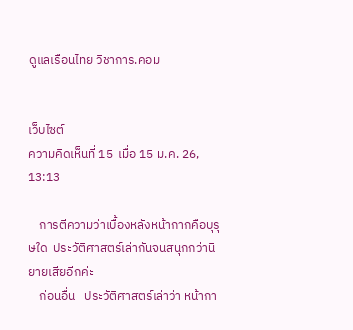ดูแลเรือนไทย วิชาการ.คอม


เว็บไซต์
ความคิดเห็นที่ 15  เมื่อ 15 ม.ค. 26, 13:13

    การตีความว่าเบื้องหลังหน้ากากคือบุรุษใด  ประวัติศาสตร์เล่ากันจนสนุกกว่านิยายเสียอีกค่ะ
    ก่อนอื่น   ประวัติศาสตร์เล่าว่า หน้ากา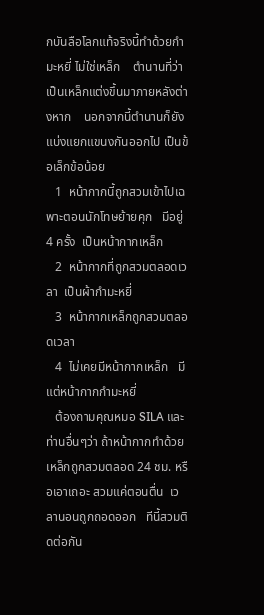กบันลือโลกแท้จริงนี้ทำด้วยกำมะหยี่ ไม่ใช่เหล็ก    ตำนานที่ว่าเป็นเหล็กแต่งขึ้นมาภายหลังต่างหาก    นอกจากนี้ตำนานก็ยังแบ่งแยกแขนงกันออกไป เป็นข้อเล็กข้อน้อย
   1  หน้ากากนี้ถูกสวมเข้าไปเฉพาะตอนนักโทษย้ายคุก   มีอยู่ 4 ครั้ง  เป็นหน้ากากเหล็ก
   2  หน้ากากที่ถูกสวมตลอดเวลา  เป็นผ้ากำมะหยี่
   3  หน้ากากเหล็กถูกสวมตลอดเวลา
   4  ไม่เคยมีหน้ากากเหล็ก   มีแต่หน้ากากกำมะหยี่
   ต้องถามคุณหมอ SILA และท่านอื่นๆว่า ถ้าหน้ากากทำด้วยเหล็กถูกสวมตลอด 24 ชม. หรือเอาเถอะ สวมแค่ตอนตื่น  เวลานอนถูกถอดออก   ทีนี้สวมติดต่อกัน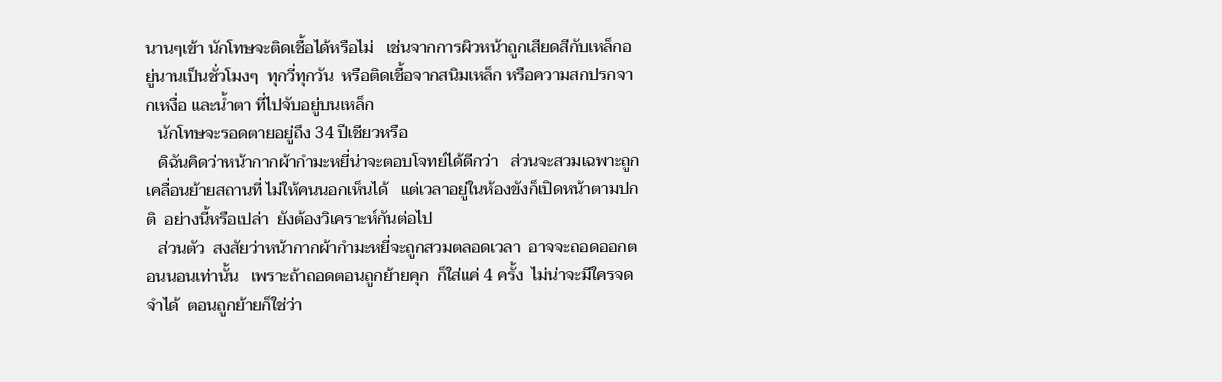นานๆเข้า นักโทษจะติดเชื้อได้หรือไม่   เช่นจากการผิวหน้าถูกเสียดสีกับเหล็กอยู่นานเป็นชั่วโมงๆ  ทุกวี่ทุกวัน  หรือติดเชื้อจากสนิมเหล็ก หรือความสกปรกจากเหงื่อ และน้ำตา ที่ไปจับอยู่บนเหล็ก
   นักโทษจะรอดตายอยู่ถึง 34 ปีเชียวหรือ
   ดิฉันคิดว่าหน้ากากผ้ากำมะหยี่น่าจะตอบโจทย์ได้ดีกว่า   ส่วนจะสวมเฉพาะถูกเคลื่อนย้ายสถานที่ ไม่ให้คนนอกเห็นได้   แต่เวลาอยู่ในห้องขังก็เปิดหน้าตามปกติ  อย่างนี้หรือเปล่า  ยังต้องวิเคราะห์กันต่อไป
   ส่วนตัว  สงสัยว่าหน้ากากผ้ากำมะหยี่จะถูกสวมตลอดเวลา  อาจจะถอดออกตอนนอนเท่านั้น   เพราะถ้าถอดตอนถูกย้ายคุก  ก็ใส่แค่ 4 ครั้ง  ไม่น่าจะมีใครจดจำได้  ตอนถูกย้ายก็ใช่ว่า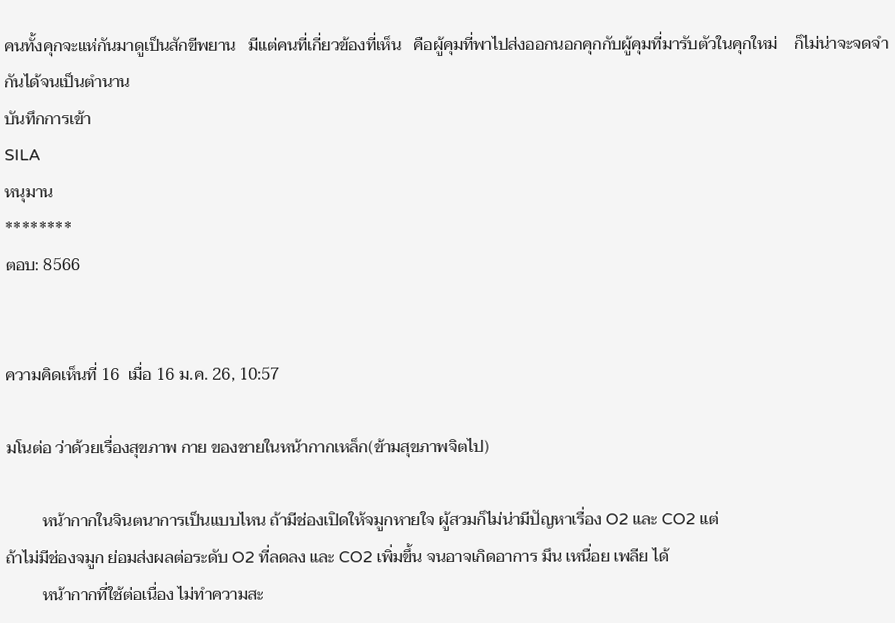คนทั้งคุกจะแห่กันมาดูเป็นสักขีพยาน   มีแต่คนที่เกี่ยวข้องที่เห็น   คือผู้คุมที่พาไปส่งออกนอกคุกกับผู้คุมที่มารับตัวในคุกใหม่    ก็ไม่น่าจะจดจำกันได้จนเป็นตำนาน
บันทึกการเข้า
SILA
หนุมาน
********
ตอบ: 8566


ความคิดเห็นที่ 16  เมื่อ 16 ม.ค. 26, 10:57

มโนต่อ ว่าด้วยเรื่องสุขภาพ กาย ของชายในหน้ากากเหล็ก(ข้ามสุขภาพจิตไป)

         หน้ากากในจินตนาการเป็นแบบไหน ถ้ามีช่องเปิดให้จมูกหายใจ ผู้สวมก็ไม่น่ามีปัญหาเรื่อง O2 และ CO2 แต่
ถ้าไม่มีช่องจมูก ย่อมส่งผลต่อระดับ O2 ที่ลดลง และ CO2 เพิ่มขึ้น จนอาจเกิดอาการ มึน เหนื่อย เพลีย ได้
         หน้ากากที่ใช้ต่อเนื่อง ไม่ทำความสะ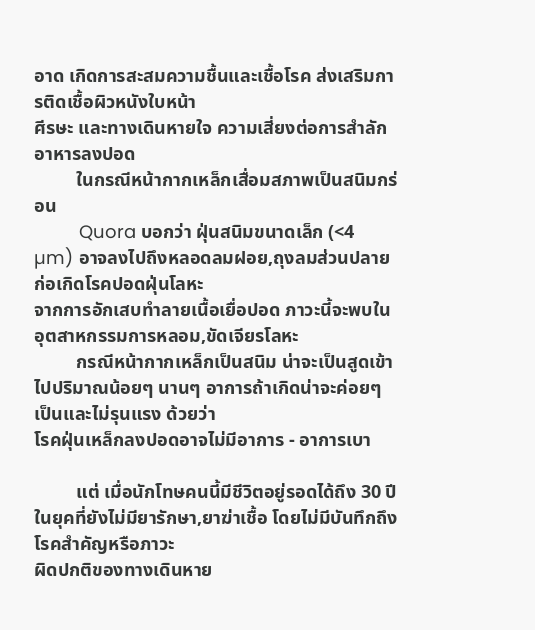อาด เกิดการสะสมความชื้นและเชื้อโรค ส่งเสริมการติดเชื้อผิวหนังใบหน้า
ศีรษะ และทางเดินหายใจ ความเสี่ยงต่อการสำลักอาหารลงปอด
         ในกรณีหน้ากากเหล็กเสื่อมสภาพเป็นสนิมกร่อน
         Quora บอกว่า ฝุ่นสนิมขนาดเล็ก (<4 µm) อาจลงไปถึงหลอดลมฝอย,ถุงลมส่วนปลาย ก่อเกิดโรคปอดฝุ่นโลหะ
จากการอักเสบทำลายเนื้อเยื่อปอด ภาวะนี้จะพบในอุตสาหกรรมการหลอม,ขัดเจียรโลหะ
         กรณีหน้ากากเหล็กเป็นสนิม น่าจะเป็นสูดเข้าไปปริมาณน้อยๆ นานๆ อาการถ้าเกิดน่าจะค่อยๆ เป็นและไม่รุนแรง ด้วยว่า
โรคฝุ่นเหล็กลงปอดอาจไม่มีอาการ - อาการเบา

         แต่ เมื่อนักโทษคนนี้มีชีวิตอยู่รอดได้ถึง 30 ปีในยุคที่ยังไม่มียารักษา,ยาฆ่าเชื้อ โดยไม่มีบันทึกถึงโรคสำคัญหรือภาวะ
ผิดปกติของทางเดินหาย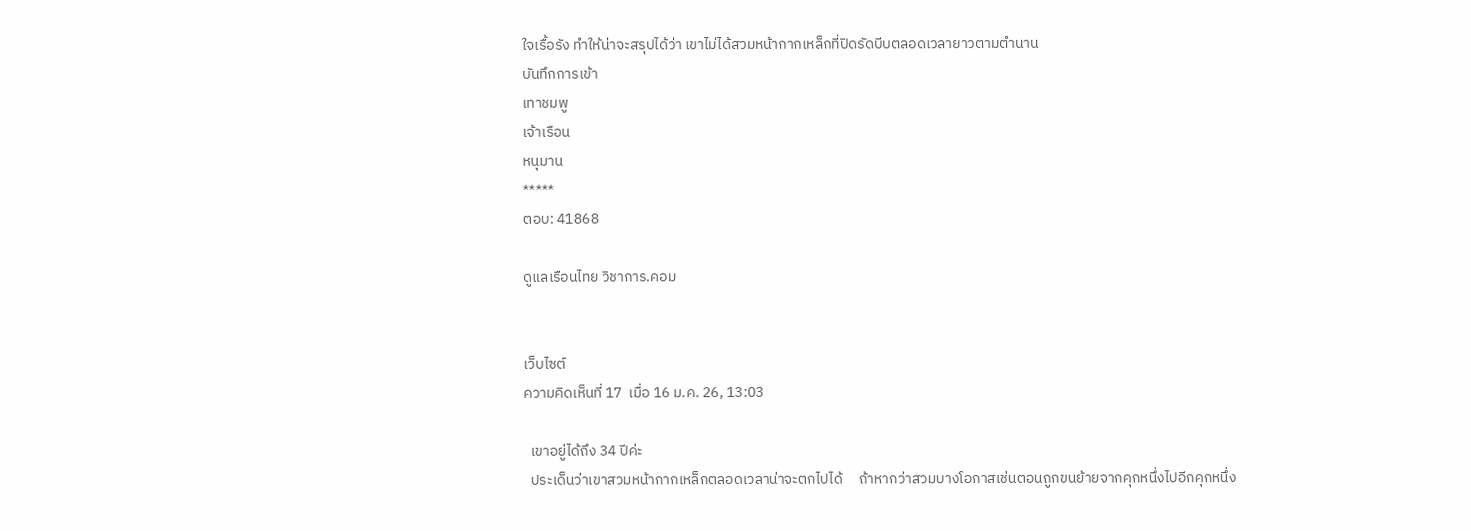ใจเรื้อรัง ทำให้น่าจะสรุปได้ว่า เขาไม่ได้สวมหน้ากากเหล็กที่ปิดรัดบีบตลอดเวลายาวตามตำนาน
บันทึกการเข้า
เทาชมพู
เจ้าเรือน
หนุมาน
*****
ตอบ: 41868

ดูแลเรือนไทย วิชาการ.คอม


เว็บไซต์
ความคิดเห็นที่ 17  เมื่อ 16 ม.ค. 26, 13:03

  เขาอยู่ได้ถึง 34 ปีค่ะ
  ประเด็นว่าเขาสวมหน้ากากเหล็กตลอดเวลาน่าจะตกไปได้     ถ้าหากว่าสวมบางโอกาสเช่นตอนถูกขนย้ายจากคุกหนึ่งไปอีกคุกหนึ่ง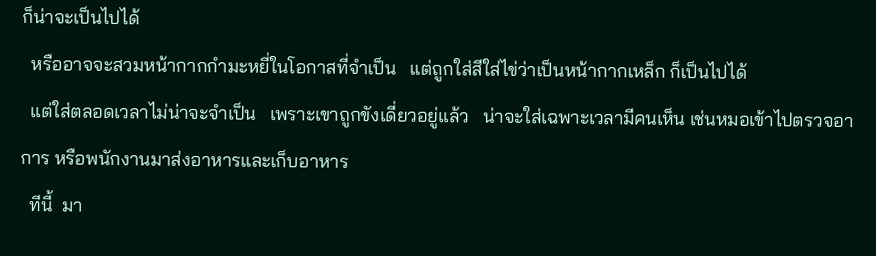ก็น่าจะเป็นไปได้
  หรืออาจจะสวมหน้ากากกำมะหยี่ในโอกาสที่จำเป็น   แต่ถูกใส่สีใส่ไข่ว่าเป็นหน้ากากเหล็ก ก็เป็นไปได้
  แต่ใส่ตลอดเวลาไม่น่าจะจำเป็น   เพราะเขาถูกขังเดี่ยวอยู่แล้ว   น่าจะใส่เฉพาะเวลามีคนเห็น เช่นหมอเข้าไปตรวจอาการ หรือพนักงานมาส่งอาหารและเก็บอาหาร
  ทีนี้  มา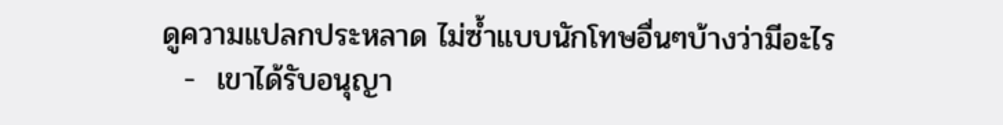ดูความแปลกประหลาด ไม่ซ้ำแบบนักโทษอื่นๆบ้างว่ามีอะไร
  -  เขาได้รับอนุญา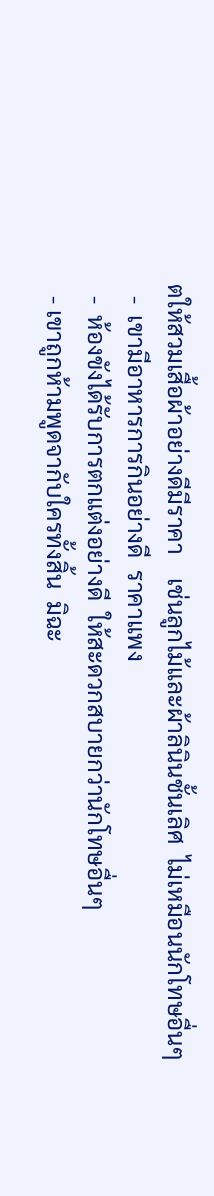ตให้สวมเสื้อผ้าอย่างดีมีราคา    เช่นลูกไม้และผ้าลินินชั้นเลิศ  ไม่เหมือนนักโทษอื่นๆ
  -  เขามีอาหารการกินอย่างดี  ราคาแพง
  -  ห้องขังได้รับการตกแต่งอย่างดี  ให้สะดวกสบายกว่านักโทษอื่นๆ
  - เขาถูกห้ามพูดจากับใครทั้งสิ้น  มิฉะ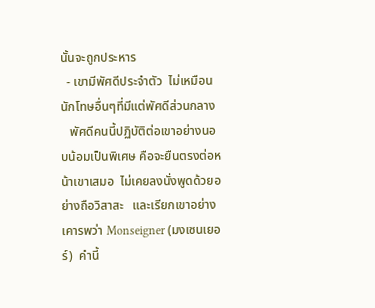นั้นจะถูกประหาร
  - เขามีพัศดีประจำตัว  ไม่เหมือนนักโทษอื่นๆที่มีแต่พัศดีส่วนกลาง
   พัศดีคนนี้ปฏิบัติต่อเขาอย่างนอบน้อมเป็นพิเศษ คือจะยืนตรงต่อหน้าเขาเสมอ  ไม่เคยลงนั่งพูดด้วยอย่างถือวิสาสะ   และเรียกเขาอย่างเคารพว่า Monseigner (มงเซนเยอร์)  คำนี้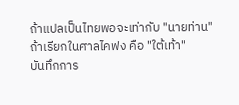ถ้าแปลเป็นไทยพอจะเท่ากับ "นายท่าน"    ถ้าเรียกในศาลไคฟง คือ "ใต้เท้า"
บันทึกการ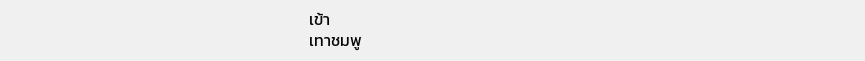เข้า
เทาชมพู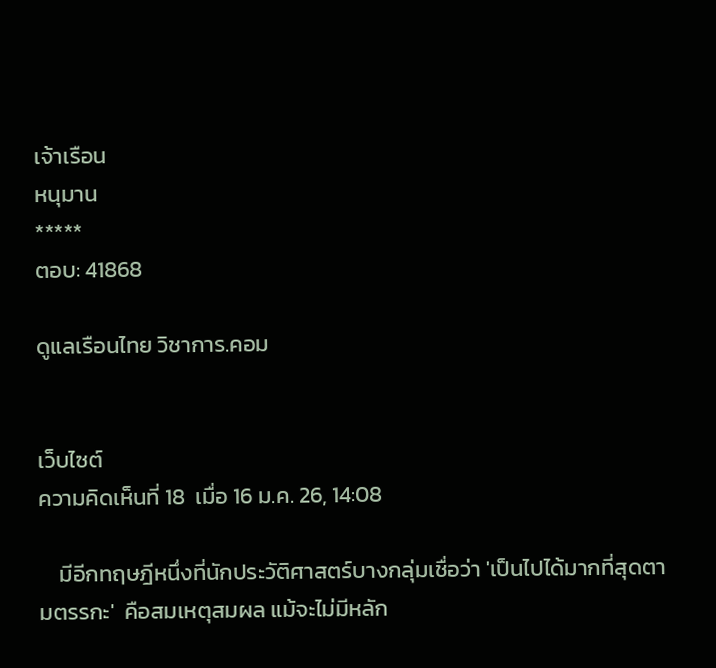เจ้าเรือน
หนุมาน
*****
ตอบ: 41868

ดูแลเรือนไทย วิชาการ.คอม


เว็บไซต์
ความคิดเห็นที่ 18  เมื่อ 16 ม.ค. 26, 14:08

    มีอีกทฤษฎีหนึ่งที่นักประวัติศาสตร์บางกลุ่มเชื่อว่า 'เป็นไปได้มากที่สุดตามตรรกะ'  คือสมเหตุสมผล แม้จะไม่มีหลัก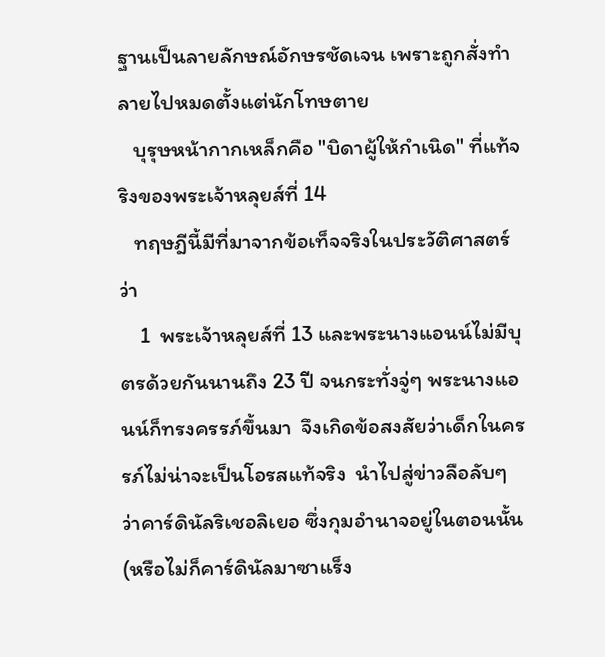ฐานเป็นลายลักษณ์อักษรชัดเจน เพราะถูกสั่งทำลายไปหมดตั้งแต่นักโทษตาย
   บุรุษหน้ากากเหล็กคือ "บิดาผู้ให้กำเนิด" ที่แท้จริงของพระเจ้าหลุยส์ที่ 14
   ทฤษฎีนี้มีที่มาจากข้อเท็จจริงในประวัติศาสตร์ว่า
    1  พระเจ้าหลุยส์ที่ 13 และพระนางแอนน์ไม่มีบุตรด้วยกันนานถึง 23 ปี จนกระทั่งจู่ๆ พระนางแอนน์ก็ทรงครรภ์ขึ้นมา  จึงเกิดข้อสงสัยว่าเด็กในครรภ์ไม่น่าจะเป็นโอรสแท้จริง  นำไปสู่ข่าวลือลับๆ ว่าคาร์ดินัลริเชอลิเยอ ซึ่งกุมอำนาจอยู่ในตอนนั้น (หรือไม่ก็คาร์ดินัลมาซาแร็ง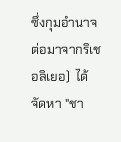ซึ่งกุมอำนาจต่อมาจากริเชอลิเยอ)  ได้จัดหา "ชา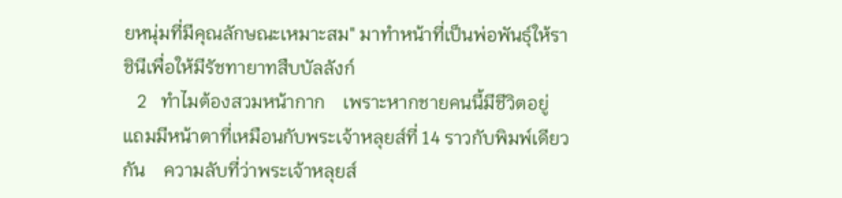ยหนุ่มที่มีคุณลักษณะเหมาะสม" มาทำหน้าที่เป็นพ่อพันธุ์ให้ราชินีเพื่อให้มีรัชทายาทสืบบัลลังก์
   2   ทำไมต้องสวมหน้ากาก    เพราะหากชายคนนี้มีชีวิตอยู่  แถมมีหน้าตาที่เหมือนกับพระเจ้าหลุยส์ที่ 14 ราวกับพิมพ์เดียวกัน    ความลับที่ว่าพระเจ้าหลุยส์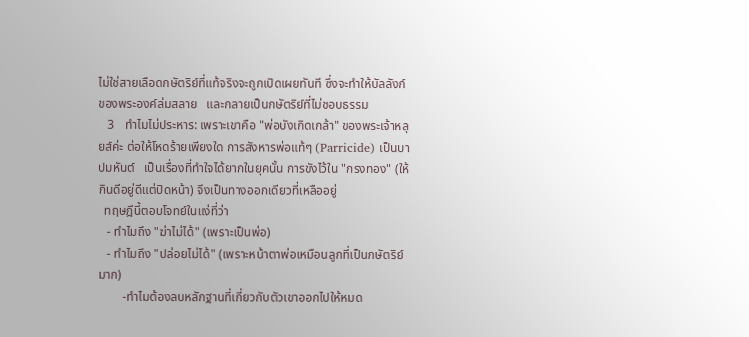ไม่ใช่สายเลือดกษัตริย์ที่แท้จริงจะถูกเปิดเผยทันที ซึ่งจะทำให้บัลลังก์ของพระองค์ล่มสลาย   และกลายเป็นกษัตริย์ที่ไม่ชอบธรรม
   3   ทำไมไม่ประหาร: เพราะเขาคือ "พ่อบังเกิดเกล้า" ของพระเจ้าหลุยส์ค่ะ ต่อให้โหดร้ายเพียงใด การสังหารพ่อแท้ๆ (Parricide) เป็นบาปมหันต์   เป็นเรื่องที่ทำใจได้ยากในยุคนั้น การขังไว้ใน "กรงทอง" (ให้กินดีอยู่ดีแต่ปิดหน้า) จึงเป็นทางออกเดียวที่เหลืออยู่
  ทฤษฎีนี้ตอบโจทย์ในแง่ที่ว่า
   - ทำไมถึง "ฆ่าไม่ได้" (เพราะเป็นพ่อ)
   - ทำไมถึง "ปล่อยไม่ได้" (เพราะหน้าตาพ่อเหมือนลูกที่เป็นกษัตริย์มาก)
        -ทำไมต้องลบหลักฐานที่เกี่ยวกับตัวเขาออกไปให้หมด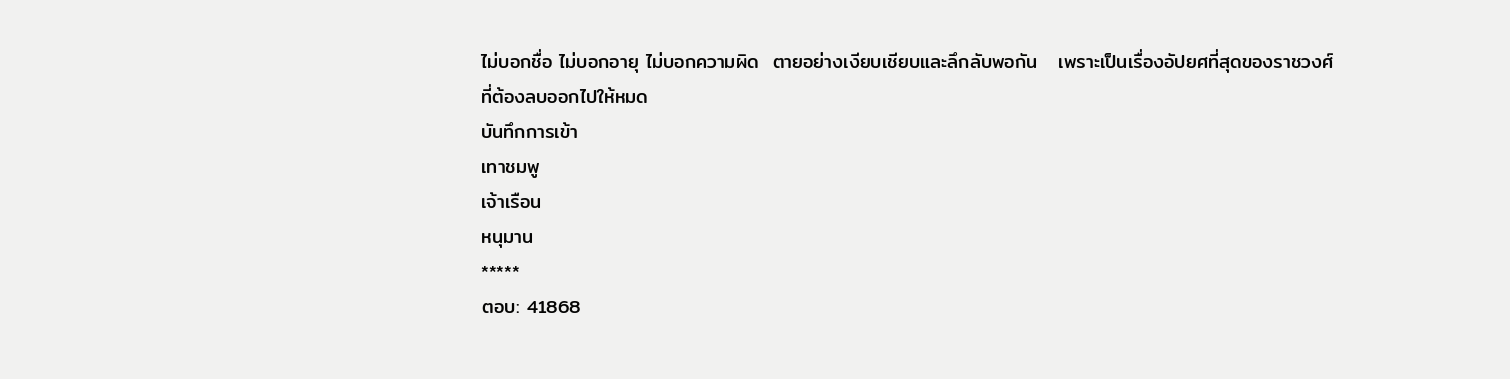ไม่บอกชื่อ ไม่บอกอายุ ไม่บอกความผิด  ตายอย่างเงียบเชียบและลึกลับพอกัน   เพราะเป็นเรื่องอัปยศที่สุดของราชวงศ์ที่ต้องลบออกไปให้หมด
บันทึกการเข้า
เทาชมพู
เจ้าเรือน
หนุมาน
*****
ตอบ: 41868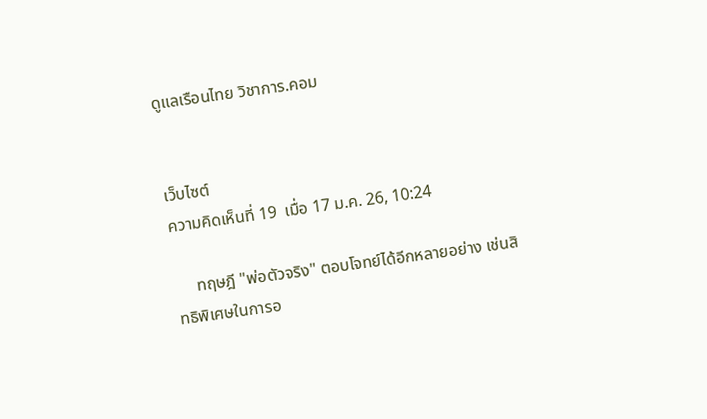ดูแลเรือนไทย วิชาการ.คอม


เว็บไซต์
ความคิดเห็นที่ 19  เมื่อ 17 ม.ค. 26, 10:24

     ทฤษฎี "พ่อตัวจริง" ตอบโจทย์ได้อีกหลายอย่าง เช่นสิทธิพิเศษในการอ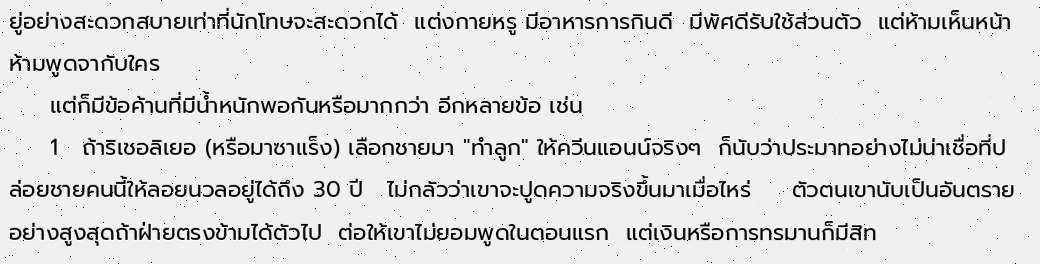ยู่อย่างสะดวกสบายเท่าที่นักโทษจะสะดวกได้  แต่งกายหรู มีอาหารการกินดี  มีพัศดีรับใช้ส่วนตัว  แต่ห้ามเห็นหน้า ห้ามพูดจากับใคร
     แต่ก็มีข้อค้านที่มีน้ำหนักพอกันหรือมากกว่า อีกหลายข้อ เช่น
     1   ถ้าริเชอลิเยอ (หรือมาซาแร็ง) เลือกชายมา "ทำลูก" ให้ควีนแอนน์จริงๆ  ก็นับว่าประมาทอย่างไม่น่าเชื่อที่ปล่อยชายคนนี้ให้ลอยนวลอยู่ได้ถึง 30 ปี   ไม่กลัวว่าเขาจะปูดความจริงขึ้นมาเมื่อไหร่     ตัวตนเขานับเป็นอันตรายอย่างสูงสุดถ้าฝ่ายตรงข้ามได้ตัวไป  ต่อให้เขาไม่ยอมพูดในตอนแรก  แต่เงินหรือการทรมานก็มีสิท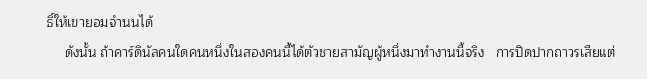ธิ์ให้เขายอมจำนนได้
     ดังนั้น ถ้าคาร์ดินัลคนใดคนหนึ่งในสองคนนี้ได้ตัวชายสามัญผู้หนึ่งมาทำงานนี้จริง   การปิดปากถาวรเสียแต่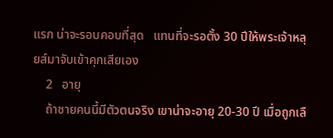แรก น่าจะรอบคอบที่สุด   แทนที่จะรอตั้ง 30 ปีให้พระเจ้าหลุยส์มาจับเข้าคุกเสียเอง
    2   อายุ
    ถ้าชายคนนี้มีตัวตนจริง เขาน่าจะอายุ 20-30 ปี เมื่อถูกเลื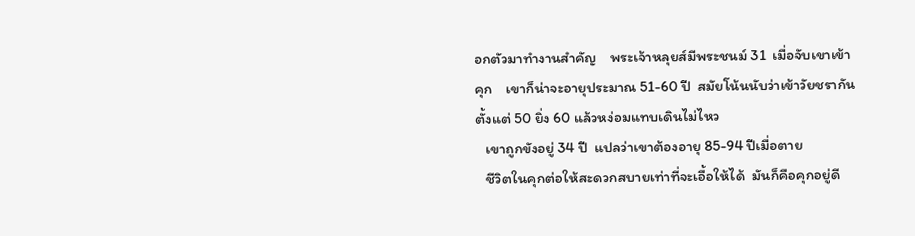อกตัวมาทำงานสำคัญ    พระเจ้าหลุยส์มีพระชนม์ 31  เมื่อจับเขาเข้าคุก    เขาก็น่าจะอายุประมาณ 51-60 ปี  สมัยโน้นนับว่าเข้าวัยชรากันตั้งแต่ 50 ยิ่ง 60 แล้วหง่อมแทบเดินไม่ไหว
   เขาถูกขังอยู่ 34 ปี  แปลว่าเขาต้องอายุ 85-94 ปีเมื่อตาย
   ชีวิตในคุกต่อให้สะดวกสบายเท่าที่จะเอื้อให้ได้  มันก็คือคุกอยู่ดี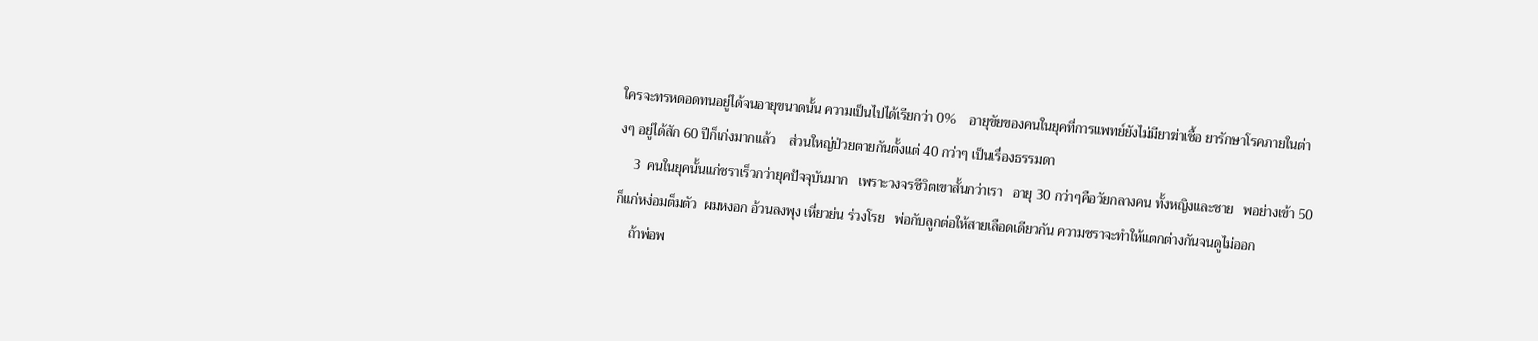ใครจะทรหดอดทนอยู่ได้จนอายุขนาดนั้น ความเป็นไปได้เรียกว่า 0%    อายุขัยของคนในยุคที่การแพทย์ยังไม่มียาฆ่าเชื้อ ยารักษาโรคภายในต่างๆ อยู่ได้สัก 60 ปีก็เก่งมากแล้ว    ส่วนใหญ่ป่วยตายกันตั้งแต่ 40 กว่าๆ เป็นเรื่องธรรมดา
    3  คนในยุคนั้นแก่ชราเร็วกว่ายุคปัจจุบันมาก   เพราะวงจรชีวิตเขาสั้นกว่าเรา   อายุ 30 กว่าๆคือวัยกลางคน ทั้งหญิงและชาย   พอย่างเข้า 50 ก็แก่หง่อมต็มตัว  ผมหงอก อ้วนลงพุง เหี่ยวย่น ร่วงโรย   พ่อกับลูกต่อให้สายเลือดเดียวกัน ความชราจะทำให้แตกต่างกันจนดูไม่ออก
    ถ้าพ่อพ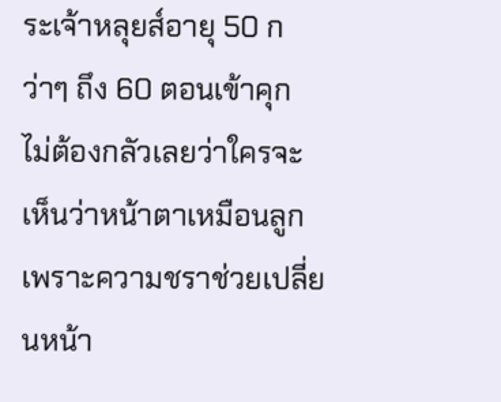ระเจ้าหลุยส์อายุ 50 กว่าๆ ถึง 60 ตอนเข้าคุก  ไม่ต้องกลัวเลยว่าใครจะเห็นว่าหน้าตาเหมือนลูก  เพราะความชราช่วยเปลี่ยนหน้า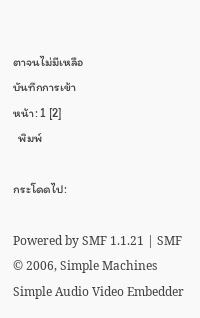ตาจนไม่มีเหลือ
บันทึกการเข้า
หน้า: 1 [2]
  พิมพ์

กระโดดไป:

Powered by SMF 1.1.21 | SMF © 2006, Simple Machines
Simple Audio Video Embedder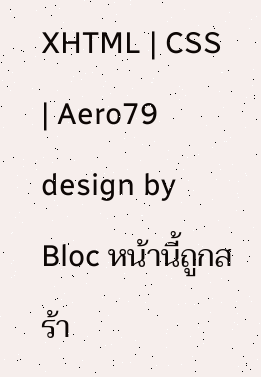XHTML | CSS | Aero79 design by Bloc หน้านี้ถูกสร้า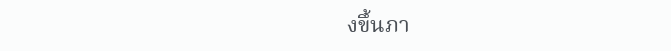งขึ้นภา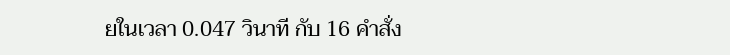ยในเวลา 0.047 วินาที กับ 16 คำสั่ง